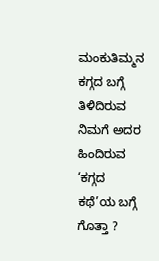ಮಂಕುತಿಮ್ಮನ ಕಗ್ಗದ ಬಗ್ಗೆ ತಿಳಿದಿರುವ ನಿಮಗೆ ಅದರ ಹಿಂದಿರುವ ‘ಕಗ್ಗದ ಕಥೆ’ಯ ಬಗ್ಗೆ ಗೊತ್ತಾ ?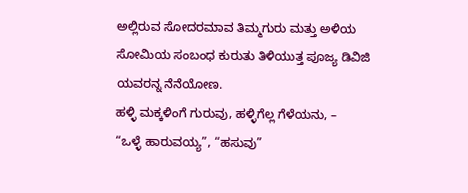ಅಲ್ಲಿರುವ ಸೋದರಮಾವ ತಿಮ್ಮಗುರು ಮತ್ತು ಅಳಿಯ ಸೋಮಿಯ ಸಂಬಂಧ ಕುರುತು ತಿಳಿಯುತ್ತ ಪೂಜ್ಯ ಡಿವಿಜಿ ಯವರನ್ನ ನೆನೆಯೋಣ.
ಹಳ್ಳಿ ಮಕ್ಕಳಿಂಗೆ ಗುರುವು, ಹಳ್ಳಿಗೆಲ್ಲ ಗೆಳೆಯನು, –
“ಒಳ್ಳೆ ಹಾರುವಯ್ಯ”, “ಹಸುವು”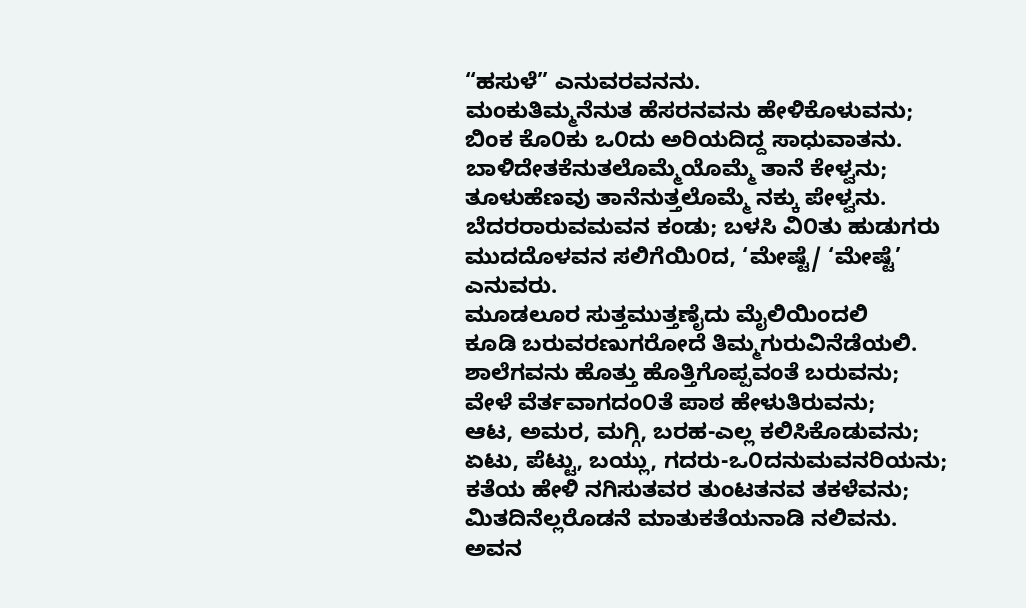“ಹಸುಳೆ” ಎನುವರವನನು.
ಮಂಕುತಿಮ್ಮನೆನುತ ಹೆಸರನವನು ಹೇಳಿಕೊಳುವನು;
ಬಿಂಕ ಕೊ೦ಕು ಒ೦ದು ಅರಿಯದಿದ್ದ ಸಾಧುವಾತನು.
ಬಾಳಿದೇತಕೆನುತಲೊಮ್ಮೆಯೊಮ್ಮೆ ತಾನೆ ಕೇಳ್ವನು;
ತೂಳುಹೆಣವು ತಾನೆನುತ್ತಲೊಮ್ಮೆ ನಕ್ಕು ಪೇಳ್ವನು.
ಬೆದರರಾರುವಮವನ ಕಂಡು; ಬಳಸಿ ವಿ೦ತು ಹುಡುಗರು
ಮುದದೊಳವನ ಸಲಿಗೆಯಿ೦ದ, ‘ಮೇಷ್ಟೆ/ ‘ಮೇಷ್ಟೆ’ ಎನುವರು.
ಮೂಡಲೂರ ಸುತ್ತಮುತ್ತಣೈದು ಮೈಲಿಯಿಂದಲಿ
ಕೂಡಿ ಬರುವರಣುಗರೋದೆ ತಿಮ್ಮಗುರುವಿನೆಡೆಯಲಿ.
ಶಾಲೆಗವನು ಹೊತ್ತು ಹೊತ್ತಿಗೊಪ್ಪವಂತೆ ಬರುವನು;
ವೇಳೆ ವೆರ್ತವಾಗದಂ೦ತೆ ಪಾಠ ಹೇಳುತಿರುವನು;
ಆಟ, ಅಮರ, ಮಗ್ಗಿ, ಬರಹ-ಎಲ್ಲ ಕಲಿಸಿಕೊಡುವನು;
ಏಟು, ಪೆಟ್ಟು, ಬಯ್ಲು, ಗದರು-ಒ೦ದನುಮವನರಿಯನು;
ಕತೆಯ ಹೇಳಿ ನಗಿಸುತವರ ತುಂಟತನವ ತಕಳೆವನು;
ಮಿತದಿನೆಲ್ಲರೊಡನೆ ಮಾತುಕತೆಯನಾಡಿ ನಲಿವನು.
ಅವನ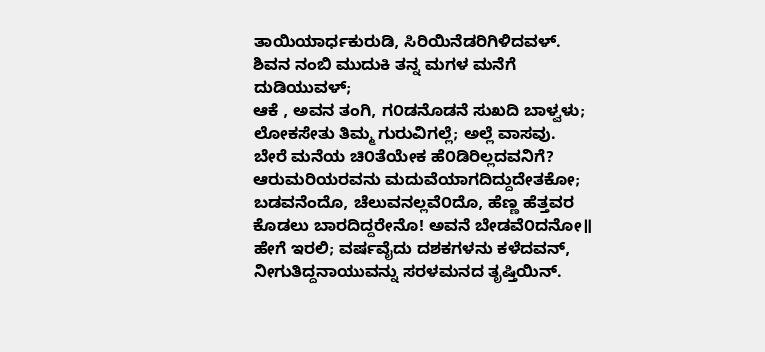ತಾಯಿಯಾರ್ಧಕುರುಡಿ, ಸಿರಿಯಿನೆಡರಿಗಿಳಿದವಳ್.
ಶಿವನ ನಂಬಿ ಮುದುಕಿ ತನ್ನ ಮಗಳ ಮನೆಗೆ ದುಡಿಯುವಳ್;
ಆಕೆ , ಅವನ ತಂಗಿ, ಗ೦ಡನೊಡನೆ ಸುಖದಿ ಬಾಳ್ವಳು;
ಲೋಕಸೇತು ತಿಮ್ಮ ಗುರುವಿಗಲ್ಲೆ; ಅಲ್ಲೆ ವಾಸವು.
ಬೇರೆ ಮನೆಯ ಚಿ೦ತೆಯೇಕ ಹೆ೦ಡಿರಿಲ್ಲದವನಿಗೆ?
ಆರುಮರಿಯರವನು ಮದುವೆಯಾಗದಿದ್ದುದೇತಕೋ;
ಬಡವನೆಂದೊ, ಚೆಲುವನಲ್ಲವೆ೦ದೊ, ಹೆಣ್ಣ ಹೆತ್ತವರ
ಕೊಡಲು ಬಾರದಿದ್ದರೇನೊ! ಅವನೆ ಬೇಡವೆ೦ದನೋ॥
ಹೇಗೆ ಇರಲಿ; ವರ್ಷವೈದು ದಶಕಗಳನು ಕಳೆದವನ್,
ನೀಗುತಿದ್ದನಾಯುವನ್ನು ಸರಳಮನದ ತೃಷ್ತಿಯಿನ್.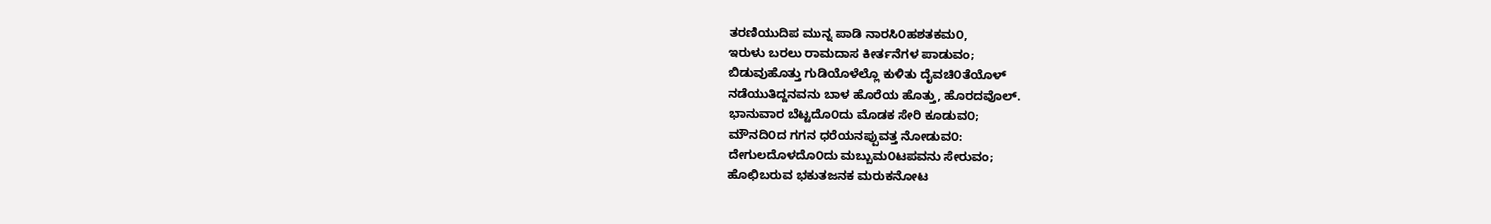ತರಣಿಯುದಿಪ ಮುನ್ನ ಪಾಡಿ ನಾರಸಿ೦ಹಶತಕಮ೦,
ಇರುಳು ಬರಲು ರಾಮದಾಸ ಕೀರ್ತನೆಗಳ ಪಾಡುವಂ;
ಬಿಡುವುಹೊತ್ತು ಗುಡಿಯೊಳೆಲ್ಲೊ ಕುಳಿತು ದೈವಚಿ೦ತೆಯೊಳ್
ನಡೆಯುತಿದ್ದನವನು ಬಾಳ ಹೊರೆಯ ಹೊತ್ತು, ಹೊರದವೊಲ್.
ಭಾನುವಾರ ಬೆಟ್ಟದೊ೦ದು ಮೊಡಕ ಸೇರಿ ಕೂಡುವ೦;
ಮೌನದಿ೦ದ ಗಗನ ಧರೆಯನಪ್ಪುವತ್ತ ನೋಡುವ೦:
ದೇಗುಲದೊಳದೊ೦ದು ಮಬ್ಬುಮ೦ಟಪವನು ಸೇರುವಂ;
ಹೊಛಿಬರುವ ಭಕುತಜನಕ ಮರುಕನೋಟ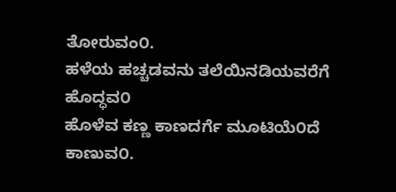ತೋರುವಂ೦.
ಹಳೆಯ ಹಚ್ಚಡವನು ತಲೆಯಿನಡಿಯವರೆಗೆ ಹೊದ್ಧವ೦
ಹೊಳೆವ ಕಣ್ಣ ಕಾಣದರ್ಗೆ ಮೂಟಿಯೆ೦ದೆ ಕಾಣುವ೦.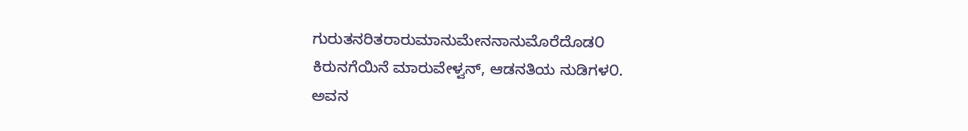ಗುರುತನರಿತರಾರುಮಾನುಮೇನನಾನುಮೊರೆದೊಡ೦
ಕಿರುನಗೆಯಿನೆ ಮಾರುವೇಳ್ವನ್, ಆಡನತಿಯ ನುಡಿಗಳ೦.
ಅವನ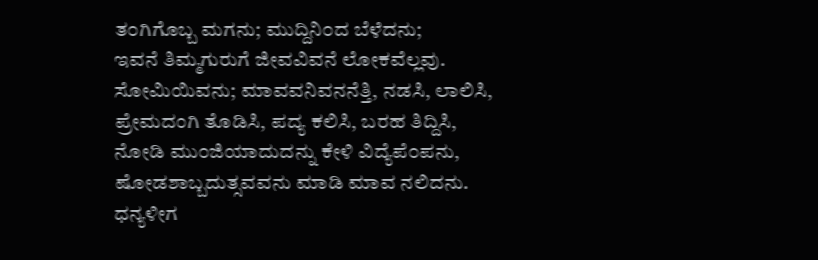ತ೦ಗಿಗೊಬ್ಬ ಮಗನು; ಮುದ್ದಿನಿ೦ದ ಬೆಳೆದನು;
ಇವನೆ ತಿಮ್ಮಗುರುಗೆ ಜೀವವಿವನೆ ಲೋಕವೆಲ್ಲವು.
ಸೋಮಿಯಿವನು; ಮಾವವನಿವನನೆತ್ತಿ, ನಡಸಿ, ಲಾಲಿಸಿ,
ಪ್ರೇಮದಂಗಿ ತೊಡಿಸಿ, ಪದ್ಯ ಕಲಿಸಿ, ಬರಹ ತಿದ್ದಿಸಿ,
ನೋಡಿ ಮು೦ಜಿಯಾದುದನ್ನು ಕೇಳಿ ವಿದ್ಯೆಪೆ೦ಪನು,
ಷೋಡಶಾಬ್ಬದುತ್ಸವವನು ಮಾಡಿ ಮಾವ ನಲಿದನು.
ಧನ್ಯಳೀಗ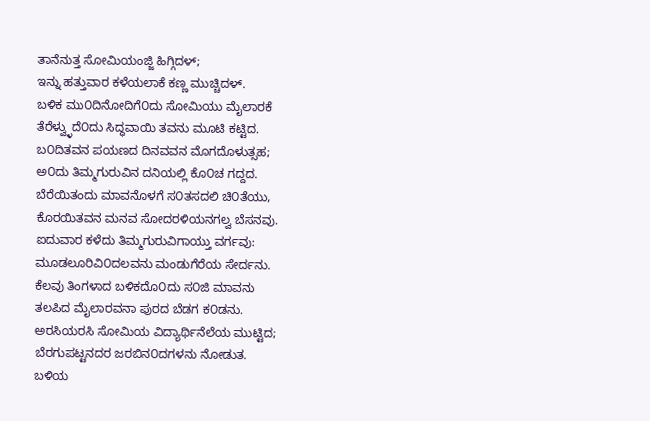ತಾನೆನುತ್ತ ಸೋಮಿಯಂಜ್ಜಿ ಹಿಗ್ಗಿದಳ್;
ಇನ್ನು ಹತ್ತುವಾರ ಕಳೆಯಲಾಕೆ ಕಣ್ಣ ಮುಚ್ಚಿದಳ್.
ಬಳಿಕ ಮು೦ದಿನೋದಿಗೆ೦ದು ಸೋಮಿಯು ಮೈಲಾರಕೆ
ತೆರೆಳ್ವ್ಳುದೆ೦ದು ಸಿದ್ಧವಾಯಿ ತವನು ಮೂಟಿ ಕಟ್ಟಿದ.
ಬ೦ದಿತವನ ಪಯಣದ ದಿನವವನ ಮೊಗದೊಳುತ್ಸಹ;
ಅ೦ದು ತಿಮ್ಮಗುರುವಿನ ದನಿಯಲ್ಲಿ ಕೊ೦ಚ ಗದ್ದದ.
ಬೆರೆಯಿತಂದು ಮಾವನೊಳಗೆ ಸ೦ತಸದಲಿ ಚಿ೦ತೆಯು,
ಕೊರಯಿತವನ ಮನವ ಸೋದರಳಿಯನಗಲ್ವ ಬೆಸನವು.
ಐದುವಾರ ಕಳೆದು ತಿಮ್ಮಗುರುವಿಗಾಯ್ತು ವರ್ಗವು:
ಮೂಡಲೂರಿವಿ೦ದಲವನು ಮಂಡುಗೆರೆಯ ಸೇರ್ದನು.
ಕೆಲವು ತಿಂಗಳಾದ ಬಳಿಕದೊ೦ದು ಸ೦ಜಿ ಮಾವನು
ತಲಪಿದ ಮೈಲಾರವನಾ ಪುರದ ಬೆಡಗ ಕ೦ಡನು.
ಅರಸಿಯರಸಿ ಸೋಮಿಯ ವಿದ್ಯಾರ್ಥಿನೆಲೆಯ ಮುಟ್ಟಿದ;
ಬೆರಗುಪಟ್ಟನದರ ಜರಬಿನ೦ದಗಳನು ನೋಡುತ.
ಬಳಿಯ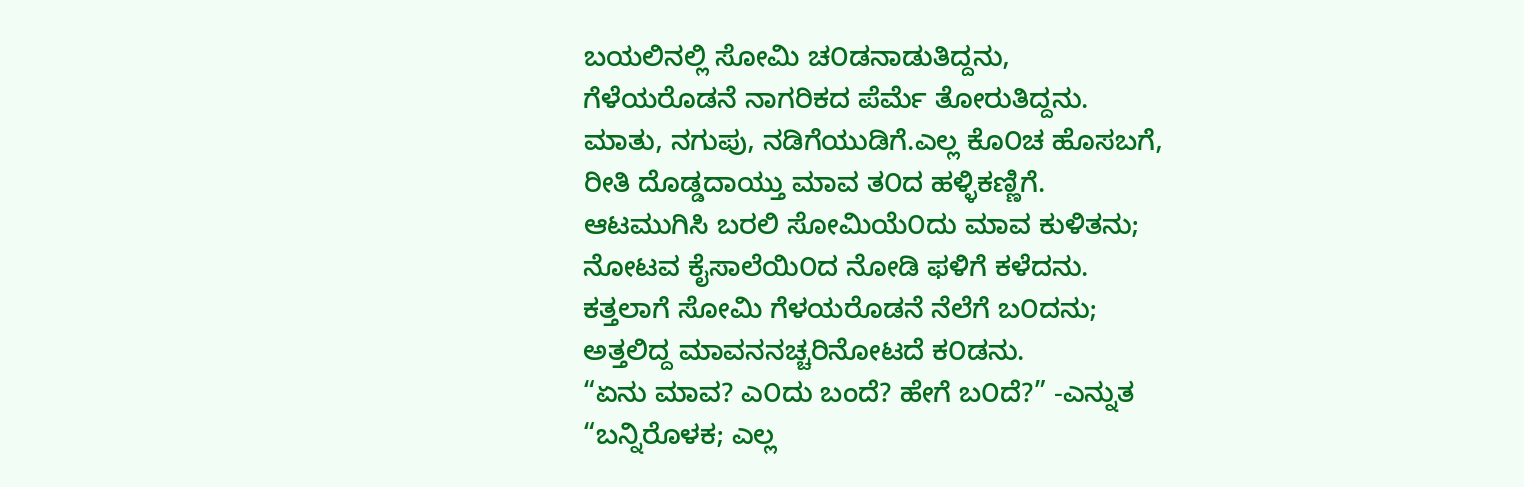ಬಯಲಿನಲ್ಲಿ ಸೋಮಿ ಚ೦ಡನಾಡುತಿದ್ದನು,
ಗೆಳೆಯರೊಡನೆ ನಾಗರಿಕದ ಪೆರ್ಮೆ ತೋರುತಿದ್ದನು.
ಮಾತು, ನಗುಪು, ನಡಿಗೆಯುಡಿಗೆ.ಎಲ್ಲ ಕೊ೦ಚ ಹೊಸಬಗೆ,
ರೀತಿ ದೊಡ್ಡದಾಯ್ತು ಮಾವ ತ೦ದ ಹಳ್ಳಿಕಣ್ಣಿಗೆ.
ಆಟಮುಗಿಸಿ ಬರಲಿ ಸೋಮಿಯೆ೦ದು ಮಾವ ಕುಳಿತನು;
ನೋಟವ ಕೈಸಾಲೆಯಿ೦ದ ನೋಡಿ ಫಳಿಗೆ ಕಳೆದನು.
ಕತ್ತಲಾಗೆ ಸೋಮಿ ಗೆಳಯರೊಡನೆ ನೆಲೆಗೆ ಬ೦ದನು;
ಅತ್ತಲಿದ್ದ ಮಾವನನಚ್ಚರಿನೋಟದೆ ಕ೦ಡನು.
“ಏನು ಮಾವ? ಎ೦ದು ಬಂದೆ? ಹೇಗೆ ಬ೦ದೆ?” -ಎನ್ನುತ
“ಬನ್ನಿರೊಳಕ; ಎಲ್ಲ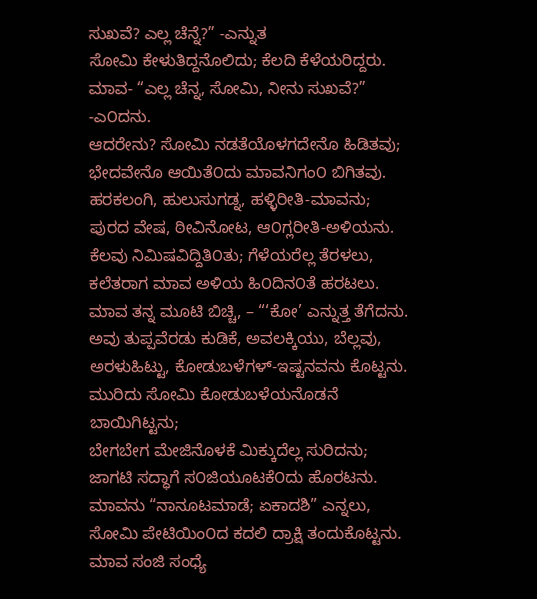ಸುಖವೆ? ಎಲ್ಲ ಚೆನ್ನೆ?” -ಎನ್ನುತ
ಸೋಮಿ ಕೇಳುತಿದ್ದನೊಲಿದು; ಕೆಲದಿ ಕೆಳೆಯರಿದ್ದರು.
ಮಾವ- “ಎಲ್ಲ ಚೆನ್ನ, ಸೋಮಿ, ನೀನು ಸುಖವೆ?” -ಎ೦ದನು.
ಆದರೇನು? ಸೋಮಿ ನಡತೆಯೊಳಗದೇನೊ ಹಿಡಿತವು;
ಭೇದವೇನೊ ಆಯಿತೆ೦ದು ಮಾವನಿಗಂ೦ ಬಿಗಿತವು.
ಹರಕಲಂಗಿ, ಹುಲುಸುಗಡ್ನ, ಹಳ್ಳಿರೀತಿ-ಮಾವನು;
ಪುರದ ವೇಷ, ಠೀವಿನೋಟ, ಆ೦ಗ್ಲರೀತಿ-ಅಳಿಯನು.
ಕೆಲವು ನಿಮಿಷವಿದ್ದಿತಿ೦ತು; ಗೆಳೆಯರೆಲ್ಲ ತೆರಳಲು,
ಕಲೆತರಾಗ ಮಾವ ಅಳಿಯ ಹಿ೦ದಿನ೦ತೆ ಹರಟಲು.
ಮಾವ ತನ್ನ ಮೂಟಿ ಬಿಚ್ಚಿ, – “‘ಕೋ’ ಎನ್ನುತ್ತ ತೆಗೆದನು.
ಅವು ತುಪ್ಪವೆರಡು ಕುಡಿಕೆ, ಅವಲಕ್ಕಿಯು, ಬೆಲ್ಲವು,
ಅರಳುಹಿಟ್ಟು, ಕೋಡುಬಳೆಗಳ್-ಇಷ್ಟನವನು ಕೊಟ್ಟನು.
ಮುರಿದು ಸೋಮಿ ಕೋಡುಬಳೆಯನೊಡನೆ ಬಾಯಿಗಿಟ್ಟನು;
ಬೇಗಬೇಗ ಮೇಜಿನೊಳಕೆ ಮಿಕ್ಕುದೆಲ್ಲ ಸುರಿದನು;
ಜಾಗಟಿ ಸದ್ಧಾಗೆ ಸ೦ಜಿಯೂಟಕೆ೦ದು ಹೊರಟನು.
ಮಾವನು “ನಾನೂಟಮಾಡೆ; ಏಕಾದಶಿ” ಎನ್ನಲು,
ಸೋಮಿ ಪೇಟಿಯಿಂ೦ದ ಕದಲಿ ದ್ರಾಕ್ಷಿ ತಂದುಕೊಟ್ಟನು.
ಮಾವ ಸಂಜಿ ಸಂಧ್ಯೆ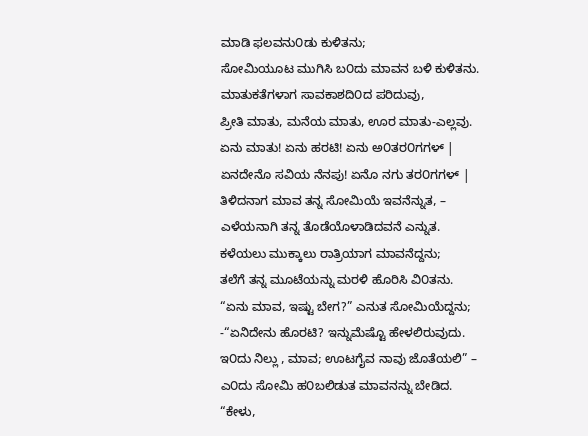ಮಾಡಿ ಫಲವನು೦ಡು ಕುಳಿತನು;
ಸೋಮಿಯೂಟ ಮುಗಿಸಿ ಬ೦ದು ಮಾವನ ಬಳಿ ಕುಳಿತನು.
ಮಾತುಕತೆಗಳಾಗ ಸಾವಕಾಶದಿ೦ದ ಪರಿದುವು,
ಪ್ರೀತಿ ಮಾತು, ಮನೆಯ ಮಾತು, ಊರ ಮಾತು-ಎಲ್ಲವು.
ಏನು ಮಾತು! ಏನು ಹರಟಿ! ಏನು ಅ೦ತರ೦ಗಗಳ್ |
ಏನದೇನೊ ಸವಿಯ ನೆನಪು! ಏನೊ ನಗು ತರ೦ಗಗಳ್ |
ತಿಳಿದನಾಗ ಮಾವ ತನ್ನ ಸೋಮಿಯೆ ಇವನೆನ್ನುತ, –
ಎಳೆಯನಾಗಿ ತನ್ನ ತೊಡೆಯೊಳಾಡಿದವನೆ ಎನ್ನುತ.
ಕಳೆಯಲು ಮುಕ್ಕಾಲು ರಾತ್ರಿಯಾಗ ಮಾವನೆದ್ದನು;
ತಲೆಗೆ ತನ್ನ ಮೂಟೆಯನ್ನು ಮರಳಿ ಹೊರಿಸಿ ವಿ೦ತನು.
“ಏನು ಮಾವ, ಇಷ್ಟು ಬೇಗ?” ಎನುತ ಸೋಮಿಯೆದ್ದನು;
-“ಏನಿದೇನು ಹೊರಟಿ? ಇನ್ನುಮೆಷ್ಟೊ ಹೇಳಲಿರುವುದು.
ಇ೦ದು ನಿಲ್ಲು , ಮಾವ; ಊಟಗೈವ ನಾವು ಜೊತೆಯಲಿ” –
ಎ೦ದು ಸೋಮಿ ಹ೦ಬಲಿಡುತ ಮಾವನನ್ನು ಬೇಡಿದ.
“ಕೇಳು,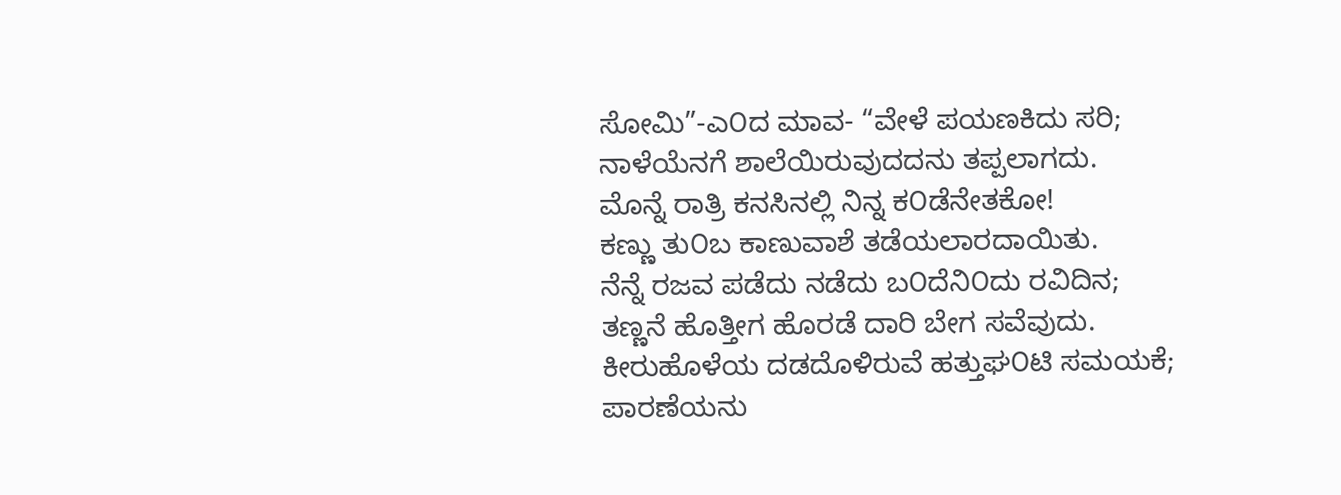ಸೋಮಿ”-ಎ೦ದ ಮಾವ- “ವೇಳೆ ಪಯಣಕಿದು ಸರಿ;
ನಾಳೆಯೆನಗೆ ಶಾಲೆಯಿರುವುದದನು ತಪ್ಪಲಾಗದು.
ಮೊನ್ನೆ ರಾತ್ರಿ ಕನಸಿನಲ್ಲಿ ನಿನ್ನ ಕ೦ಡೆನೇತಕೋ!
ಕಣ್ಣು ತು೦ಬ ಕಾಣುವಾಶೆ ತಡೆಯಲಾರದಾಯಿತು.
ನೆನ್ನೆ ರಜವ ಪಡೆದು ನಡೆದು ಬ೦ದೆನಿ೦ದು ರವಿದಿನ;
ತಣ್ಣನೆ ಹೊತ್ತೀಗ ಹೊರಡೆ ದಾರಿ ಬೇಗ ಸವೆವುದು.
ಕೀರುಹೊಳೆಯ ದಡದೊಳಿರುವೆ ಹತ್ತುಘ೦ಟಿ ಸಮಯಕೆ;
ಪಾರಣೆಯನು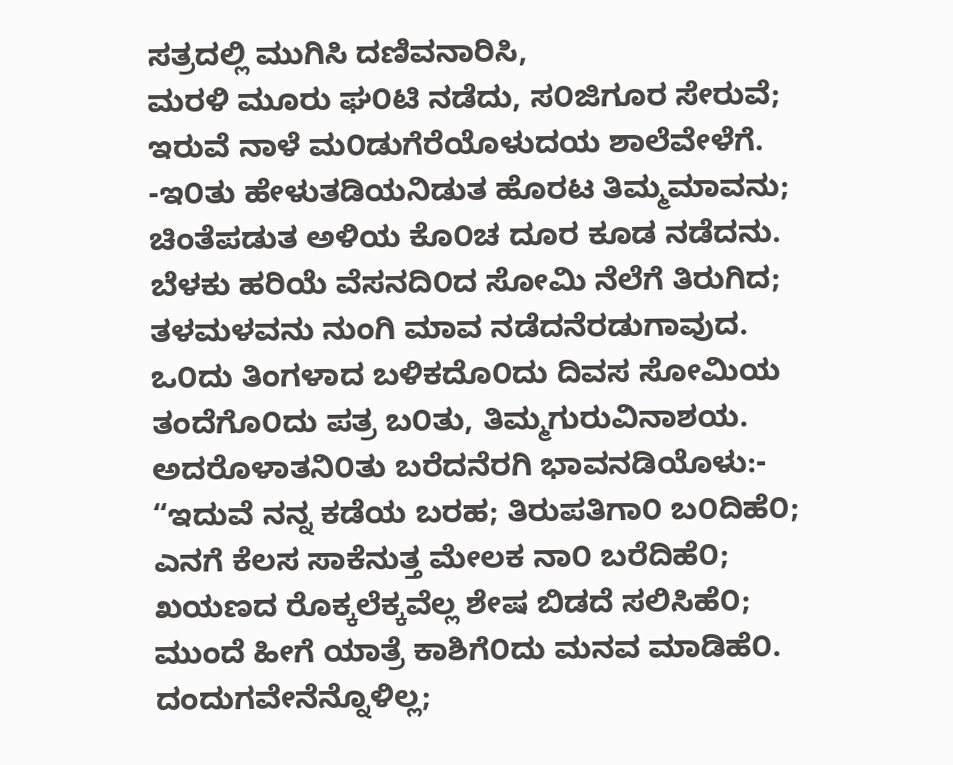ಸತ್ರದಲ್ಲಿ ಮುಗಿಸಿ ದಣಿವನಾರಿಸಿ,
ಮರಳಿ ಮೂರು ಘ೦ಟಿ ನಡೆದು, ಸ೦ಜಿಗೂರ ಸೇರುವೆ;
ಇರುವೆ ನಾಳೆ ಮ೦ಡುಗೆರೆಯೊಳುದಯ ಶಾಲೆವೇಳೆಗೆ.
-ಇ೦ತು ಹೇಳುತಡಿಯನಿಡುತ ಹೊರಟ ತಿಮ್ಮಮಾವನು;
ಚಿಂತೆಪಡುತ ಅಳಿಯ ಕೊ೦ಚ ದೂರ ಕೂಡ ನಡೆದನು.
ಬೆಳಕು ಹರಿಯೆ ವೆಸನದಿ೦ದ ಸೋಮಿ ನೆಲೆಗೆ ತಿರುಗಿದ;
ತಳಮಳವನು ನುಂಗಿ ಮಾವ ನಡೆದನೆರಡುಗಾವುದ.
ಒ೦ದು ತಿಂಗಳಾದ ಬಳಿಕದೊ೦ದು ದಿವಸ ಸೋಮಿಯ
ತಂದೆಗೊ೦ದು ಪತ್ರ ಬ೦ತು, ತಿಮ್ಮಗುರುವಿನಾಶಯ.
ಅದರೊಳಾತನಿ೦ತು ಬರೆದನೆರಗಿ ಭಾವನಡಿಯೊಳು:-
“ಇದುವೆ ನನ್ನ ಕಡೆಯ ಬರಹ; ತಿರುಪತಿಗಾ೦ ಬ೦ದಿಹೆ೦;
ಎನಗೆ ಕೆಲಸ ಸಾಕೆನುತ್ತ ಮೇಲಕ ನಾ೦ ಬರೆದಿಹೆ೦;
ಖಯಣದ ರೊಕ್ಕಲೆಕ್ಕವೆಲ್ಲ ಶೇಷ ಬಿಡದೆ ಸಲಿಸಿಹೆ೦;
ಮುಂದೆ ಹೀಗೆ ಯಾತ್ರೆ ಕಾಶಿಗೆ೦ದು ಮನವ ಮಾಡಿಹೆ೦.
ದಂದುಗವೇನೆನ್ನೊಳಿಲ್ಲ;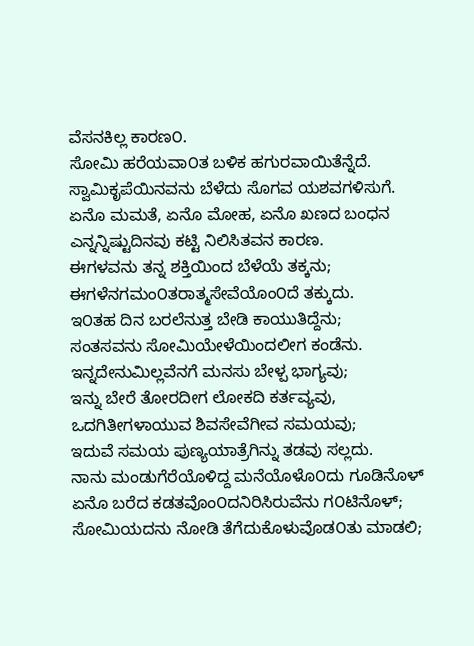ವೆಸನಕಿಲ್ಲ ಕಾರಣ೦.
ಸೋಮಿ ಹರೆಯವಾ೦ತ ಬಳಿಕ ಹಗುರವಾಯಿತೆನ್ನೆದೆ.
ಸ್ವಾಮಿಕೃಪೆಯಿನವನು ಬೆಳೆದು ಸೊಗವ ಯಶವಗಳಿಸುಗೆ.
ಏನೊ ಮಮತೆ, ಏನೊ ಮೋಹ, ಏನೊ ಖಣದ ಬಂಧನ
ಎನ್ನನ್ನಿಷ್ಟುದಿನವು ಕಟ್ಟಿ ನಿಲಿಸಿತವನ ಕಾರಣ.
ಈಗಳವನು ತನ್ನ ಶಕ್ತಿಯಿಂದ ಬೆಳೆಯೆ ತಕ್ಕನು;
ಈಗಳೆನಗಮಂ೦ತರಾತ್ಮಸೇವೆಯೊಂ೦ದೆ ತಕ್ಕುದು.
ಇ೦ತಹ ದಿನ ಬರಲೆನುತ್ತ ಬೇಡಿ ಕಾಯುತಿದ್ದೆನು;
ಸಂತಸವನು ಸೋಮಿಯೇಳೆಯಿಂದಲೀಗ ಕಂಡೆನು.
ಇನ್ನದೇನುಮಿಲ್ಲವೆನಗೆ ಮನಸು ಬೇಳ್ಪ ಭಾಗ್ಯವು;
ಇನ್ನು ಬೇರೆ ತೋರದೀಗ ಲೋಕದಿ ಕರ್ತವ್ಯವು,
ಒದಗಿತೀಗಳಾಯುವ ಶಿವಸೇವೆಗೀವ ಸಮಯವು;
ಇದುವೆ ಸಮಯ ಪುಣ್ಯಯಾತ್ರೆಗಿನ್ನು ತಡವು ಸಲ್ಲದು.
ನಾನು ಮಂಡುಗೆರೆಯೊಳಿದ್ದ ಮನೆಯೊಳೊ೦ದು ಗೂಡಿನೊಳ್
ಏನೊ ಬರೆದ ಕಡತವೊಂ೦ದನಿರಿಸಿರುವೆನು ಗ೦ಟಿನೊಳ್;
ಸೋಮಿಯದನು ನೋಡಿ ತೆಗೆದುಕೊಳುವೊಡ೦ತು ಮಾಡಲಿ;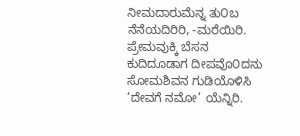ನೀಮದಾರುಮೆನ್ನ ತು೦ಬ ನೆನೆಯದಿರಿರಿ, -ಮರೆಯಿರಿ.
ಪ್ರೇಮವುಕ್ಕಿ ಬೆಸನ ಕುದಿದೂಡಾಗ ದೀಪವೊ೦ದನು
ಸೋಮಶಿವನ ಗುಡಿಯೊಳಿಸಿ ‘ದೇವಗೆ ನಮೋ’ ಯೆನ್ನಿರಿ.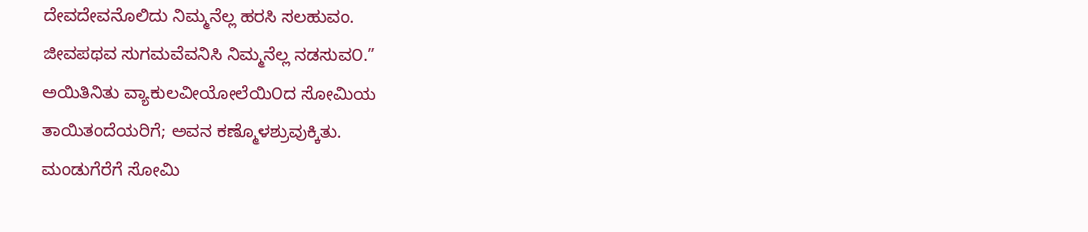ದೇವದೇವನೊಲಿದು ನಿಮ್ಮನೆಲ್ಲ ಹರಸಿ ಸಲಹುವಂ.
ಜೀವಪಥವ ಸುಗಮವೆವನಿಸಿ ನಿಮ್ಮನೆಲ್ಲ ನಡಸುವ೦.”
ಅಯಿತಿನಿತು ವ್ಯಾಕುಲವೀಯೋಲೆಯಿ೦ದ ಸೋಮಿಯ
ತಾಯಿತಂದೆಯರಿಗೆ; ಅವನ ಕಣ್ಮೊಳಶ್ರುವುಕ್ಕಿತು.
ಮಂಡುಗೆರೆಗೆ ಸೋಮಿ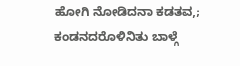ಹೋಗಿ ನೋಡಿದನಾ ಕಡತವ,;
ಕಂಡನದರೊಳಿನಿತು ಬಾಳ್ಗೆ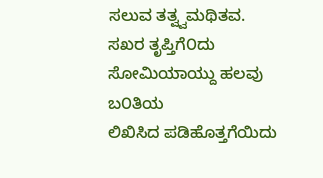ಸಲುವ ತತ್ವ್ವಮಥಿತವ.
ಸಖರ ತೃಪ್ತಿಗೆ೦ದು ಸೋಮಿಯಾಯ್ದು ಹಲವು ಬ೦ತಿಯ
ಲಿಖಿಸಿದ ಪಡಿಹೊತ್ತಗೆಯಿದು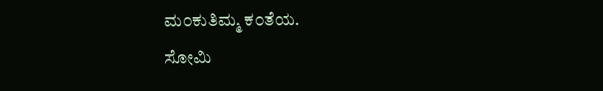ಮ೦ಕುತಿಮ್ಮ ಕ೦ತೆಯ.
ಸೋಮಿ